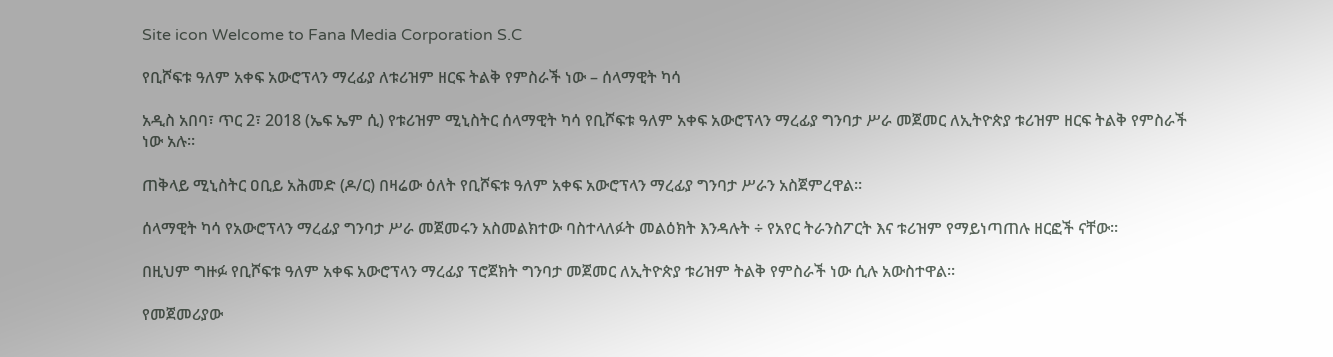Site icon Welcome to Fana Media Corporation S.C

የቢሾፍቱ ዓለም አቀፍ አውሮፕላን ማረፊያ ለቱሪዝም ዘርፍ ትልቅ የምስራች ነው – ሰላማዊት ካሳ

አዲስ አበባ፣ ጥር 2፣ 2018 (ኤፍ ኤም ሲ) የቱሪዝም ሚኒስትር ሰላማዊት ካሳ የቢሾፍቱ ዓለም አቀፍ አውሮፕላን ማረፊያ ግንባታ ሥራ መጀመር ለኢትዮጵያ ቱሪዝም ዘርፍ ትልቅ የምስራች ነው አሉ።

ጠቅላይ ሚኒስትር ዐቢይ አሕመድ (ዶ/ር) በዛሬው ዕለት የቢሾፍቱ ዓለም አቀፍ አውሮፕላን ማረፊያ ግንባታ ሥራን አስጀምረዋል፡፡

ሰላማዊት ካሳ የአውሮፕላን ማረፊያ ግንባታ ሥራ መጀመሩን አስመልክተው ባስተላለፉት መልዕክት እንዳሉት ÷ የአየር ትራንስፖርት እና ቱሪዝም የማይነጣጠሉ ዘርፎች ናቸው፡፡

በዚህም ግዙፉ የቢሾፍቱ ዓለም አቀፍ አውሮፕላን ማረፊያ ፕሮጀክት ግንባታ መጀመር ለኢትዮጵያ ቱሪዝም ትልቅ የምስራች ነው ሲሉ አውስተዋል፡፡

የመጀመሪያው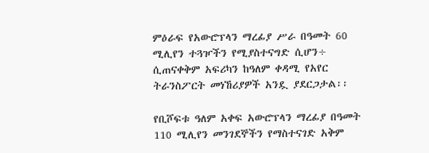ምዕራፍ የአውሮፕላን ማረፊያ ሥራ በዓመት 60 ሚሊየን ተጓዦችን የሚያስተናግድ ሲሆን÷ ሲጠናቀቅም አፍሪካን ከዓለም ቀዳሚ የአየር ትራንስፖርት መነኸሪያዎች አንዷ ያደርጋታል፡፡

የቢሾፍቱ ዓለም አቀፍ አውሮፕላን ማረፊያ በዓመት 110 ሚሊየን መንገደኞችን የማስተናገድ አቅም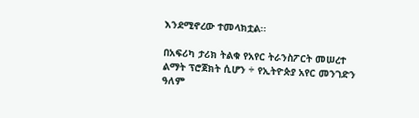እንደሚኖረው ተመላክቷል፡፡

በአፍሪካ ታሪክ ትልቁ የአየር ትራንስፖርት መሠረተ ልማት ፕሮጀክት ሲሆን ÷ የኢትዮጵያ አየር መንገድን ዓለም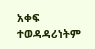አቀፍ ተወዳዳሪነትም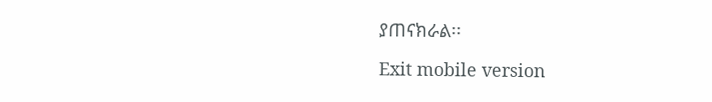ያጠናክራል፡፡

Exit mobile version